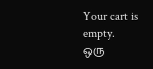Your cart is empty.
ஒரு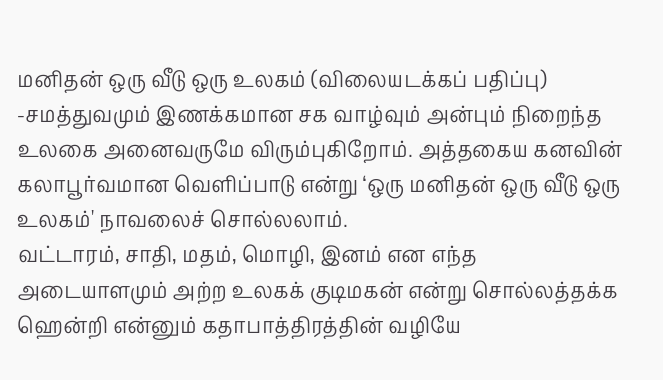மனிதன் ஒரு வீடு ஒரு உலகம் (விலையடக்கப் பதிப்பு)
-சமத்துவமும் இணக்கமான சக வாழ்வும் அன்பும் நிறைந்த உலகை அனைவருமே விரும்புகிறோம். அத்தகைய கனவின் கலாபூர்வமான வெளிப்பாடு என்று ‘ஒரு மனிதன் ஒரு வீடு ஒரு உலகம்' நாவலைச் சொல்லலாம்.
வட்டாரம், சாதி, மதம், மொழி, இனம் என எந்த அடையாளமும் அற்ற உலகக் குடிமகன் என்று சொல்லத்தக்க ஹென்றி என்னும் கதாபாத்திரத்தின் வழியே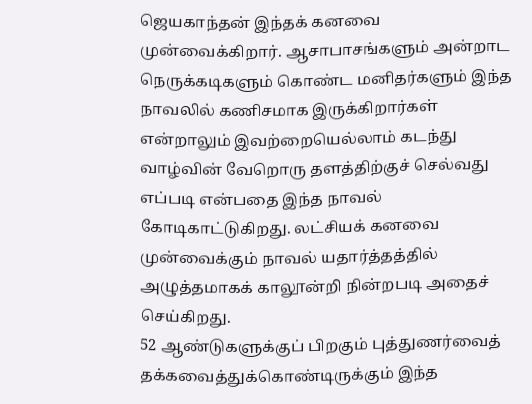ஜெயகாந்தன் இந்தக் கனவை முன்வைக்கிறார். ஆசாபாசங்களும் அன்றாட நெருக்கடிகளும் கொண்ட மனிதர்களும் இந்த நாவலில் கணிசமாக இருக்கிறார்கள் என்றாலும் இவற்றையெல்லாம் கடந்து வாழ்வின் வேறொரு தளத்திற்குச் செல்வது எப்படி என்பதை இந்த நாவல் கோடிகாட்டுகிறது. லட்சியக் கனவை முன்வைக்கும் நாவல் யதார்த்தத்தில் அழுத்தமாகக் காலூன்றி நின்றபடி அதைச் செய்கிறது.
52 ஆண்டுகளுக்குப் பிறகும் புத்துணர்வைத் தக்கவைத்துக்கொண்டிருக்கும் இந்த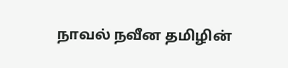நாவல் நவீன தமிழின்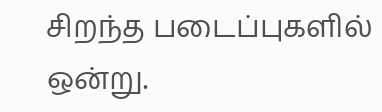சிறந்த படைப்புகளில் ஒன்று.